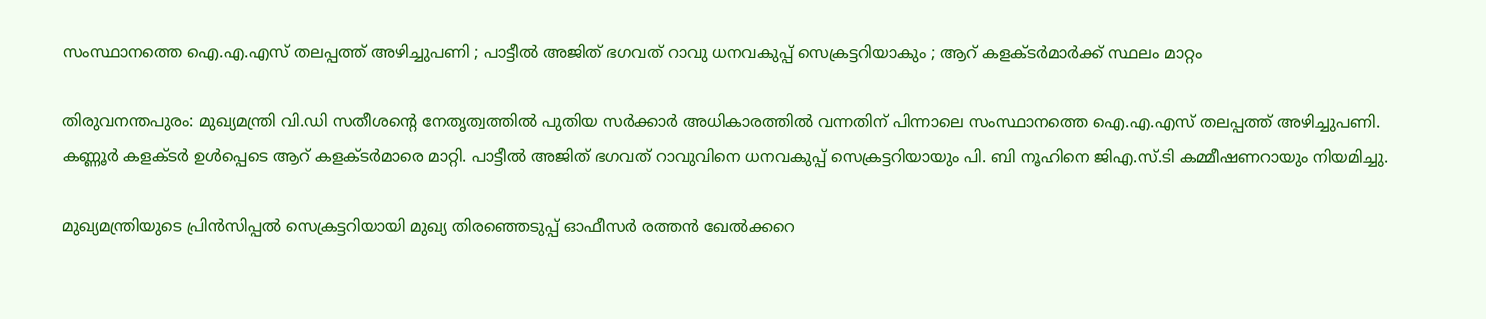സംസ്ഥാനത്തെ ഐ.എ.എസ് തലപ്പത്ത് അഴിച്ചുപണി ; പാട്ടീൽ അജിത് ഭഗവത് റാവു ധനവകുപ്പ് സെക്രട്ടറിയാകും ; ആറ് കളക്ടർമാർക്ക് സ്ഥലം മാറ്റം

തിരുവനന്തപുരം: മുഖ്യമന്ത്രി വി.ഡി സതീശന്റെ നേതൃത്വത്തിൽ പുതിയ സ‍‍ർക്കാർ‌ അധികാരത്തിൽ വന്നതിന് പിന്നാലെ സംസ്ഥാനത്തെ ഐ.എ.എസ് തലപ്പത്ത് അഴിച്ചുപണി. കണ്ണൂർ കളക്ടർ ഉൾപ്പെടെ ആറ് കളക്ടർമാരെ മാറ്റി. പാട്ടീൽ അജിത് ഭഗവത് റാവുവിനെ ധനവകുപ്പ് സെക്രട്ടറിയായും പി. ബി നൂഹിനെ ജിഎ.സ്.ടി കമ്മീഷണറായും നിയമിച്ചു.

മുഖ്യമന്ത്രിയുടെ പ്രിൻസിപ്പൽ സെക്രട്ടറിയായി മുഖ്യ തിരഞ്ഞെടുപ്പ് ഓഫീസർ രത്തൻ ഖേൽക്കറെ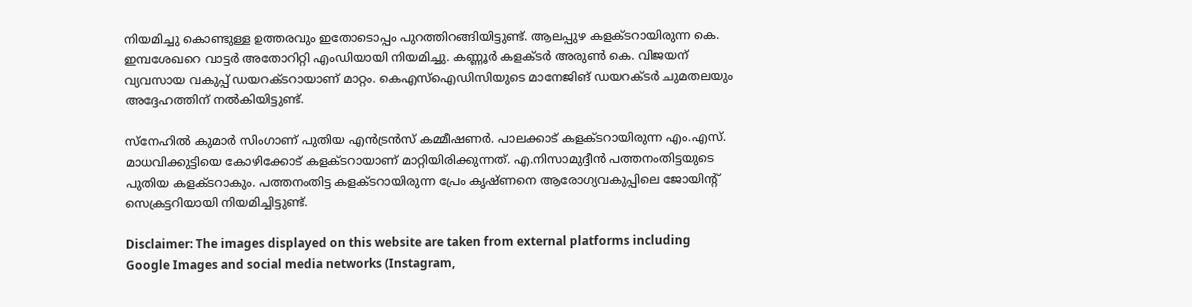നിയമിച്ചു കൊണ്ടുള്ള ഉത്തരവും ഇതോടൊപ്പം പുറത്തിറങ്ങിയിട്ടുണ്ട്. ആലപ്പുഴ കളക്ടറായിരുന്ന കെ. ഇമ്പശേഖറെ വാട്ടർ അതോറിറ്റി എംഡിയായി നിയമിച്ചു. കണ്ണൂർ കളക്ടർ അരുൺ കെ. വിജയന് വ്യവസായ വകുപ്പ് ഡയറക്ടറായാണ് മാറ്റം. കെഎസ്‌ഐഡിസിയുടെ മാനേജിങ് ഡയറക്ടർ ചുമതലയും അദ്ദേഹത്തിന് നൽകിയിട്ടുണ്ട്.

സ്‌നേഹിൽ കുമാർ സിംഗാണ് പുതിയ എൻട്രൻസ് കമ്മീഷണർ. പാലക്കാട് കളക്ടറായിരുന്ന എം.എസ്. മാധവിക്കുട്ടിയെ കോഴിക്കോട് കളക്ടറായാണ് മാറ്റിയിരിക്കുന്നത്. എ.നിസാമുദ്ദീൻ പത്തനംതിട്ടയുടെ പുതിയ കളക്ടറാകും. പത്തനംതിട്ട കളക്ടറായിരുന്ന പ്രേം കൃഷ്ണനെ ആരോഗ്യവകുപ്പിലെ ജോയിന്റ് സെക്രട്ടറിയായി നിയമിച്ചിട്ടുണ്ട്.

Disclaimer: The images displayed on this website are taken from external platforms including Google Images and social media networks (Instagram,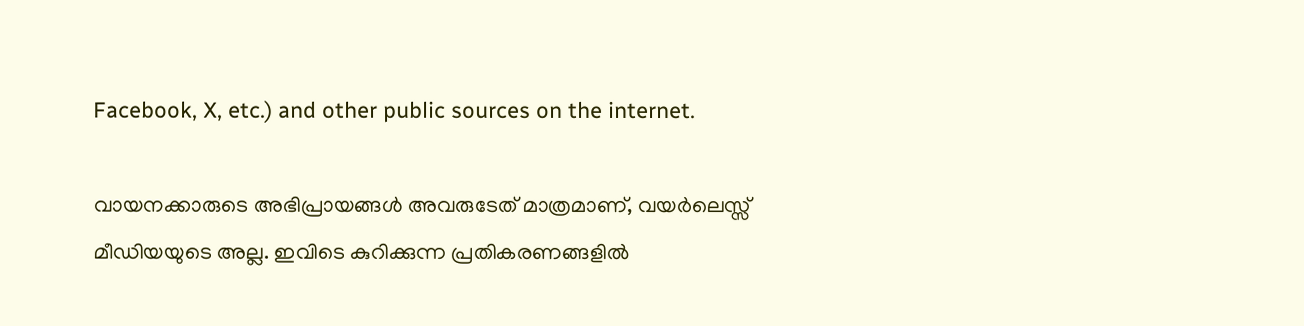Facebook, X, etc.) and other public sources on the internet.

വായനക്കാരുടെ അഭിപ്രായങ്ങള്‍ അവരുടേത് മാത്രമാണ്, വയർലെസ്സ് മീഡിയയുടെ അല്ല. ഇവിടെ കുറിക്കുന്ന പ്രതികരണങ്ങളിൽ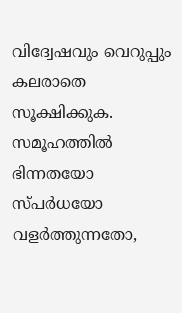വിദ്വേഷവും വെറുപ്പും കലരാതെ സൂക്ഷിക്കുക. സമൂഹത്തിൽ ഭിന്നതയോ സ്‌പർധയോ വളർത്തുന്നതോ,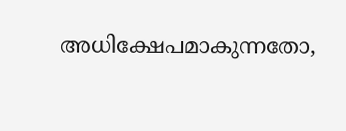അധിക്ഷേപമാകുന്നതോ,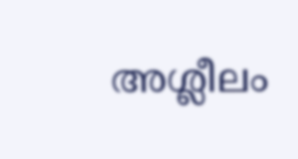അശ്ലീലം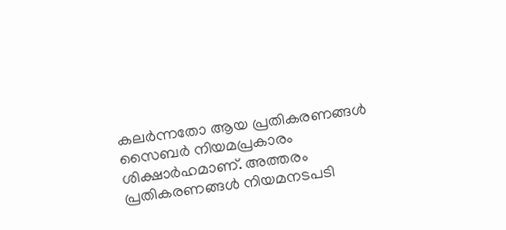കലർന്നതോ ആയ പ്രതികരണങ്ങൾ സൈബർ നിയമപ്രകാരം ശിക്ഷാർഹമാണ്. അത്തരം പ്രതികരണങ്ങൾ നിയമനടപടി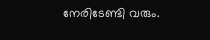നേരിടേണ്ടി വരും.